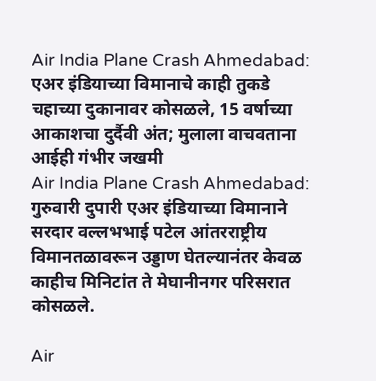Air India Plane Crash Ahmedabad: एअर इंडियाच्या विमानाचे काही तुकडे चहाच्या दुकानावर कोसळले, 15 वर्षाच्या आकाशचा दुर्दैवी अंत; मुलाला वाचवताना आईही गंभीर जखमी
Air India Plane Crash Ahmedabad: गुरुवारी दुपारी एअर इंडियाच्या विमानाने सरदार वल्लभभाई पटेल आंतरराष्ट्रीय विमानतळावरून उड्डाण घेतल्यानंतर केवळ काहीच मिनिटांत ते मेघानीनगर परिसरात कोसळले.

Air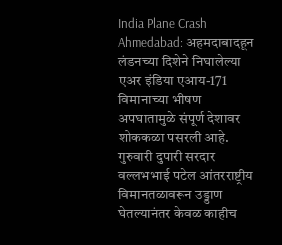India Plane Crash Ahmedabad: अहमदाबादहून लंडनच्या दिशेने निघालेल्या एअर इंडिया एआय-171 विमानाच्या भीषण अपघातामुळे संपूर्ण देशावर शोककळा पसरली आहे. गुरुवारी दुपारी सरदार वल्लभभाई पटेल आंतरराष्ट्रीय विमानतळावरून उड्डाण घेतल्यानंतर केवळ काहीच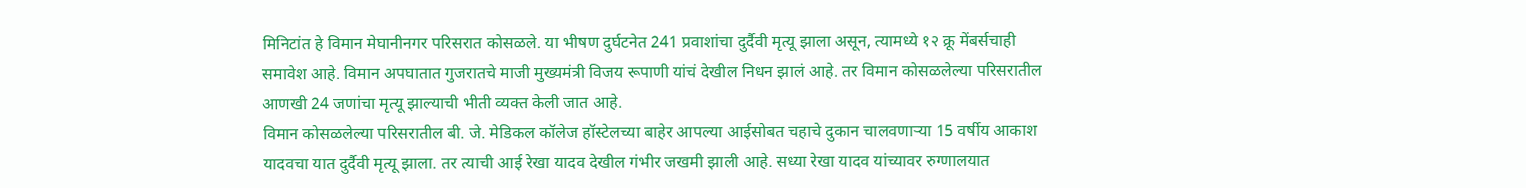मिनिटांत हे विमान मेघानीनगर परिसरात कोसळले. या भीषण दुर्घटनेत 241 प्रवाशांचा दुर्दैवी मृत्यू झाला असून, त्यामध्ये १२ क्रू मेंबर्सचाही समावेश आहे. विमान अपघातात गुजरातचे माजी मुख्यमंत्री विजय रूपाणी यांचं देखील निधन झालं आहे. तर विमान कोसळलेल्या परिसरातील आणखी 24 जणांचा मृत्यू झाल्याची भीती व्यक्त केली जात आहे.
विमान कोसळलेल्या परिसरातील बी. जे. मेडिकल कॉलेज हॉस्टेलच्या बाहेर आपल्या आईसोबत चहाचे दुकान चालवणाऱ्या 15 वर्षीय आकाश यादवचा यात दुर्दैवी मृत्यू झाला. तर त्याची आई रेखा यादव देखील गंभीर जखमी झाली आहे. सध्या रेखा यादव यांच्यावर रुग्णालयात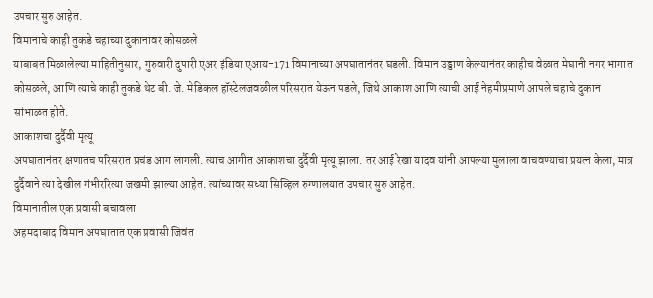उपचार सुरु आहेत.
विमानाचे काही तुकडे चहाच्या दुकानावर कोसळले
याबाबत मिळालेल्या माहितीनुसार, गुरुवारी दुपारी एअर इंडिया एआय-171 विमानाच्या अपघातानंतर घडली. विमान उड्डाण केल्यानंतर काहीच वेळात मेघानी नगर भागात कोसळले, आणि त्याचे काही तुकडे थेट बी. जे. मेडिकल हॉस्टेलजवळील परिसरात येऊन पडले, जिथे आकाश आणि त्याची आई नेहमीप्रमाणे आपले चहाचे दुकान सांभाळत होते.
आकाशचा दुर्दैवी मृत्यू
अपघातानंतर क्षणातच परिसरात प्रचंड आग लागली. त्याच आगीत आकाशचा दुर्दैवी मृत्यू झाला. तर आई रेखा यादव यांनी आपल्या मुलाला वाचवण्याचा प्रयत्न केला, मात्र दुर्दैवाने त्या देखील गंभीररित्या जखमी झाल्या आहेत. त्यांच्यावर सध्या सिव्हिल रुग्णालयात उपचार सुरु आहेत.
विमानातील एक प्रवासी बचावला
अहमदाबाद विमान अपघातात एक प्रवासी जिवंत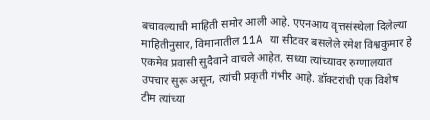बचावल्याची माहिती समोर आली आहे. एएनआय वृत्तसंस्थेला दिलेल्या माहितीनुसार, विमानातील 11A या सीटवर बसलेले रमेश विश्वकुमार हे एकमेव प्रवासी सुदैवाने वाचले आहेत. सध्या त्यांच्यावर रुग्णालयात उपचार सुरू असून, त्यांची प्रकृती गंभीर आहे. डॉक्टरांची एक विशेष टीम त्यांच्या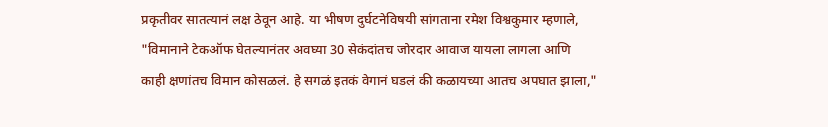प्रकृतीवर सातत्यानं लक्ष ठेवून आहे. या भीषण दुर्घटनेविषयी सांगताना रमेश विश्वकुमार म्हणाले, "विमानाने टेकऑफ घेतल्यानंतर अवघ्या 30 सेकंदांतच जोरदार आवाज यायला लागला आणि काही क्षणांतच विमान कोसळलं. हे सगळं इतकं वेगानं घडलं की कळायच्या आतच अपघात झाला,"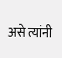असे त्यांनी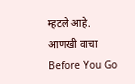म्हटले आहे.
आणखी वाचा
Before You Go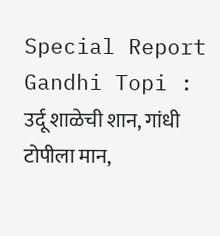Special Report Gandhi Topi : उर्दू शाळेची शान, गांधी टोपीला मान,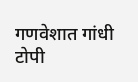गणवेशात गांधी टोपी